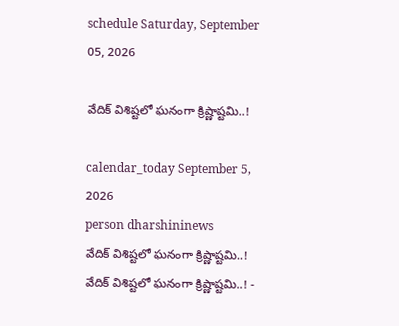schedule Saturday, September 05, 2026

వేదిక్ విశిష్టలో ఘనంగా క్రిష్ణాష్టమి..!

calendar_today September 5, 2026
person dharshininews
వేదిక్ విశిష్టలో ఘనంగా క్రిష్ణాష్టమి..!
వేదిక్ విశిష్టలో ఘనంగా క్రిష్ణాష్టమి..! -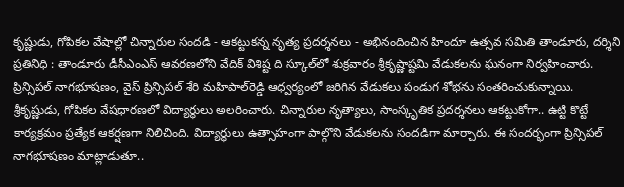కృష్ణుడు, గోపికల వేషాల్లో చిన్నారుల సందడి - ఆకట్టుకన్న నృత్య ప్రదర్శనలు - అభినందించిన హిందూ ఉత్సవ సమితి తాండూరు, దర్శిని ప్రతినిధి : తాండూరు డీసీఎంఎస్‌ ఆవరణలోని వేదిక్ విశిష్ట ది స్కూల్‌లో శుక్రవారం శ్రీకృష్ణాష్టమి వేడుకలను ఘనంగా నిర్వహించారు. ప్రిన్సిపల్ నాగభూషణం, వైస్‌ ప్రిన్సిపల్ శేరి మహిపాల్‌రెడ్డి ఆధ్వర్యంలో జరిగిన వేడుకలు పండుగ శోభను సంతరించుకున్నాయి. శ్రీకృష్ణుడు, గోపికల వేషధారణలో విద్యార్థులు అలరించారు. చిన్నారుల నృత్యాలు, సాంస్కృతిక ప్రదర్శనలు ఆకట్టుకోగా.. ఉట్టి కొట్టే కార్యక్రమం ప్రత్యేక ఆకర్షణగా నిలిచింది. విద్యార్థులు ఉత్సాహంగా పాల్గొని వేడుకలను సందడిగా మార్చారు. ఈ సందర్భంగా ప్రిన్సిపల్ నాగభూషణం మాట్లాడుతూ..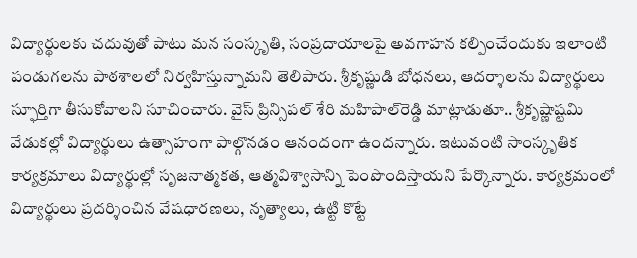విద్యార్థులకు చదువుతో పాటు మన సంస్కృతి, సంప్రదాయాలపై అవగాహన కల్పించేందుకు ఇలాంటి పండుగలను పాఠశాలలో నిర్వహిస్తున్నామని తెలిపారు. శ్రీకృష్ణుడి బోధనలు, ఆదర్శాలను విద్యార్థులు స్ఫూర్తిగా తీసుకోవాలని సూచించారు. వైస్‌ ప్రిన్సిపల్ శేరి మహిపాల్‌రెడ్డి మాట్లాడుతూ.. శ్రీకృష్ణాష్టమి వేడుకల్లో విద్యార్థులు ఉత్సాహంగా పాల్గొనడం ఆనందంగా ఉందన్నారు. ఇటువంటి సాంస్కృతిక కార్యక్రమాలు విద్యార్థుల్లో సృజనాత్మకత, ఆత్మవిశ్వాసాన్ని పెంపొందిస్తాయని పేర్కొన్నారు. కార్యక్రమంలో విద్యార్థులు ప్రదర్శించిన వేషధారణలు, నృత్యాలు, ఉట్టి కొట్టే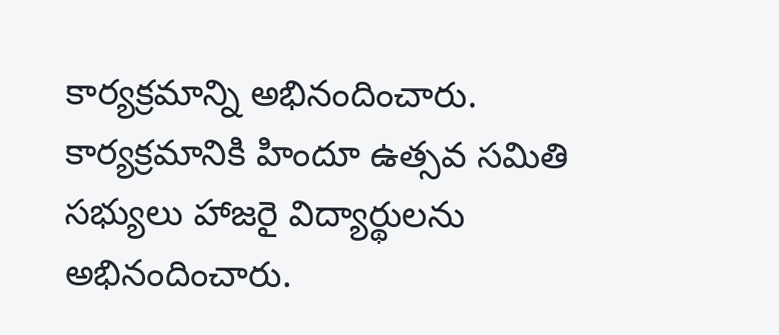కార్యక్రమాన్ని అభినందించారు. కార్యక్రమానికి హిందూ ఉత్సవ సమితి సభ్యులు హాజరై విద్యార్థులను అభినందించారు.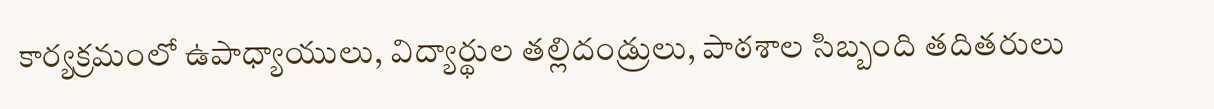కార్యక్రమంలో ఉపాధ్యాయులు, విద్యార్థుల తల్లిదండ్రులు, పాఠశాల సిబ్బంది తదితరులు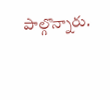పాల్గొన్నారు.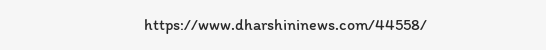https://www.dharshininews.com/44558/